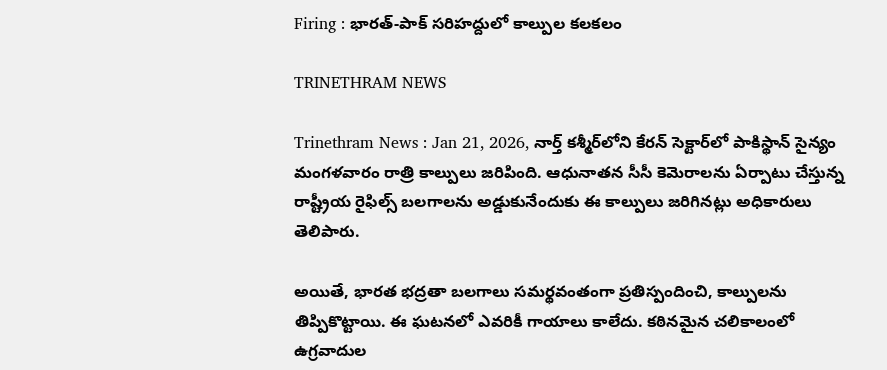Firing : భారత్-పాక్ సరిహద్దులో కాల్పుల కలకలం

TRINETHRAM NEWS

Trinethram News : Jan 21, 2026, నార్త్ కశ్మీర్‌లోని కేరన్ సెక్టార్‌లో పాకిస్థాన్ సైన్యం మంగళవారం రాత్రి కాల్పులు జరిపింది. ఆధునాతన సీసీ కెమెరాలను ఏర్పాటు చేస్తున్న రాష్ట్రీయ రైఫిల్స్ బలగాలను అడ్డుకునేందుకు ఈ కాల్పులు జరిగినట్లు అధికారులు తెలిపారు.

అయితే, భారత భద్రతా బలగాలు సమర్థవంతంగా ప్రతిస్పందించి, కాల్పులను తిప్పికొట్టాయి. ఈ ఘటనలో ఎవరికీ గాయాలు కాలేదు. కఠినమైన చలికాలంలో ఉగ్రవాదుల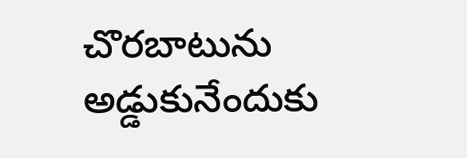చొరబాటును అడ్డుకునేందుకు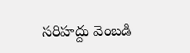సరిహద్దు వెంబడి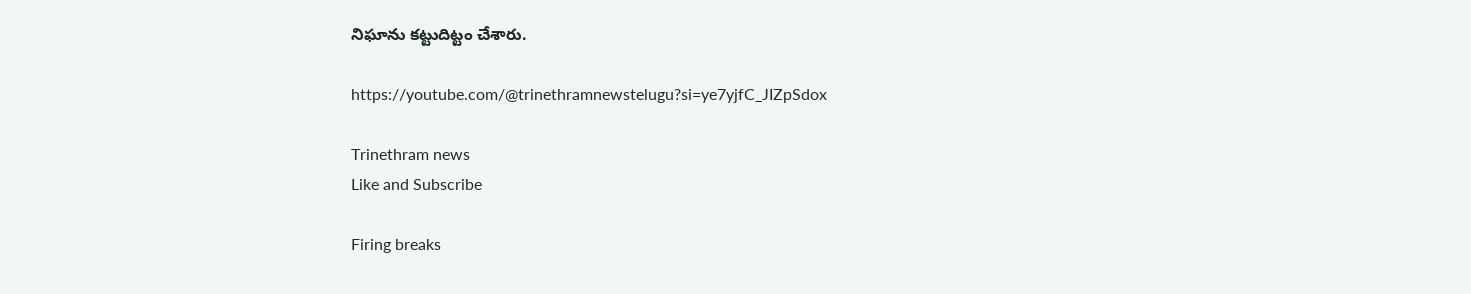నిఘాను కట్టుదిట్టం చేశారు.

https://youtube.com/@trinethramnewstelugu?si=ye7yjfC_JIZpSdox

Trinethram news
Like and Subscribe

Firing breaks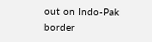out on Indo-Pak border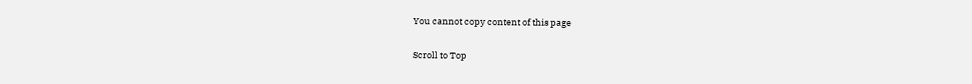You cannot copy content of this page

Scroll to Top